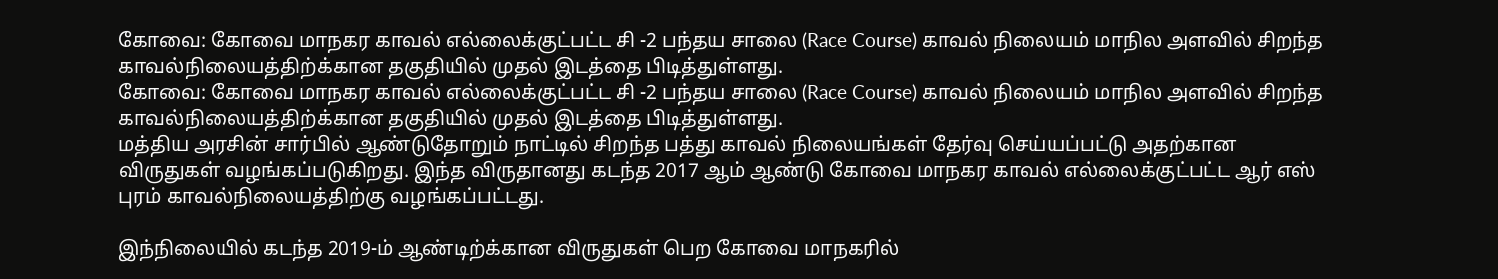கோவை: கோவை மாநகர காவல் எல்லைக்குட்பட்ட சி -2 பந்தய சாலை (Race Course) காவல் நிலையம் மாநில அளவில் சிறந்த காவல்நிலையத்திற்க்கான தகுதியில் முதல் இடத்தை பிடித்துள்ளது.
கோவை: கோவை மாநகர காவல் எல்லைக்குட்பட்ட சி -2 பந்தய சாலை (Race Course) காவல் நிலையம் மாநில அளவில் சிறந்த காவல்நிலையத்திற்க்கான தகுதியில் முதல் இடத்தை பிடித்துள்ளது.
மத்திய அரசின் சார்பில் ஆண்டுதோறும் நாட்டில் சிறந்த பத்து காவல் நிலையங்கள் தேர்வு செய்யப்பட்டு அதற்கான விருதுகள் வழங்கப்படுகிறது. இந்த விருதானது கடந்த 2017 ஆம் ஆண்டு கோவை மாநகர காவல் எல்லைக்குட்பட்ட ஆர் எஸ் புரம் காவல்நிலையத்திற்கு வழங்கப்பட்டது.

இந்நிலையில் கடந்த 2019-ம் ஆண்டிற்க்கான விருதுகள் பெற கோவை மாநகரில்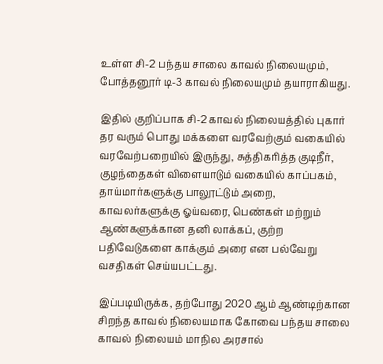உள்ள சி-2 பந்தய சாலை காவல் நிலையமும், போத்தனூர் டி-3 காவல் நிலையமும் தயாராகியது.

இதில் குறிப்பாக சி-2 காவல் நிலையத்தில் புகார் தர வரும் பொது மக்களை வரவேற்கும் வகையில் வரவேற்பறையில் இருந்து, சுத்திகரித்த குடிநீர், குழந்தைகள் விளையாடும் வகையில் காப்பகம், தாய்மார்களுக்கு பாலூட்டும் அறை, காவலர்களுக்கு ஓய்வரை, பெண்கள் மற்றும் ஆண்களுக்கான தனி லாக்கப், குற்ற பதிவேடுகளை காக்கும் அரை என பல்வேறு வசதிகள் செய்யபட்டது.

இப்படியிருக்க, தற்போது 2020 ஆம் ஆண்டிற்கான சிறந்த காவல் நிலையமாக கோவை பந்தய சாலை காவல் நிலையம் மாநில அரசால்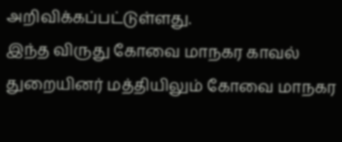அறிவிக்கப்பட்டுள்ளது.
இந்த விருது கோவை மாநகர காவல் துறையினர் மத்தியிலும் கோவை மாநகர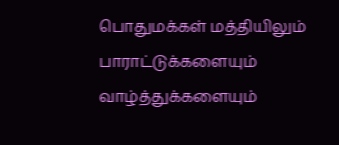பொதுமக்கள் மத்தியிலும் பாராட்டுக்களையும் வாழ்த்துக்களையும்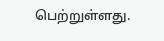பெற்றுள்ளது.